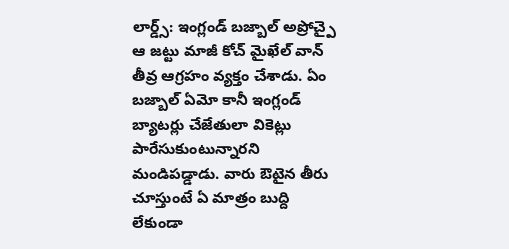లార్డ్స్: ఇంగ్లండ్ బజ్బాల్ అప్రోచ్పై ఆ జట్టు మాజీ కోచ్ మైఖేల్ వాన్ తీవ్ర ఆగ్రహం వ్యక్తం చేశాడు. ఏం బజ్బాల్ ఏమో కానీ ఇంగ్లండ్ బ్యాటర్లు చేజేతులా వికెట్లు పారేసుకుంటున్నారని మండిపడ్డాడు. వారు ఔటైన తీరు చూస్తుంటే ఏ మాత్రం బుద్ది లేకుండా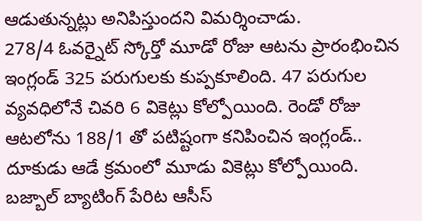ఆడుతున్నట్లు అనిపిస్తుందని విమర్శించాడు.
278/4 ఓవర్నైట్ స్కోర్తో మూడో రోజు ఆటను ప్రారంభించిన ఇంగ్లండ్ 325 పరుగులకు కుప్పకూలింది. 47 పరుగుల వ్యవధిలోనే చివరి 6 వికెట్లు కోల్పోయింది. రెండో రోజు ఆటలోను 188/1 తో పటిష్టంగా కనిపించిన ఇంగ్లండ్.. దూకుడు ఆడే క్రమంలో మూడు వికెట్లు కోల్పోయింది. బజ్బాల్ బ్యాటింగ్ పేరిట ఆసీస్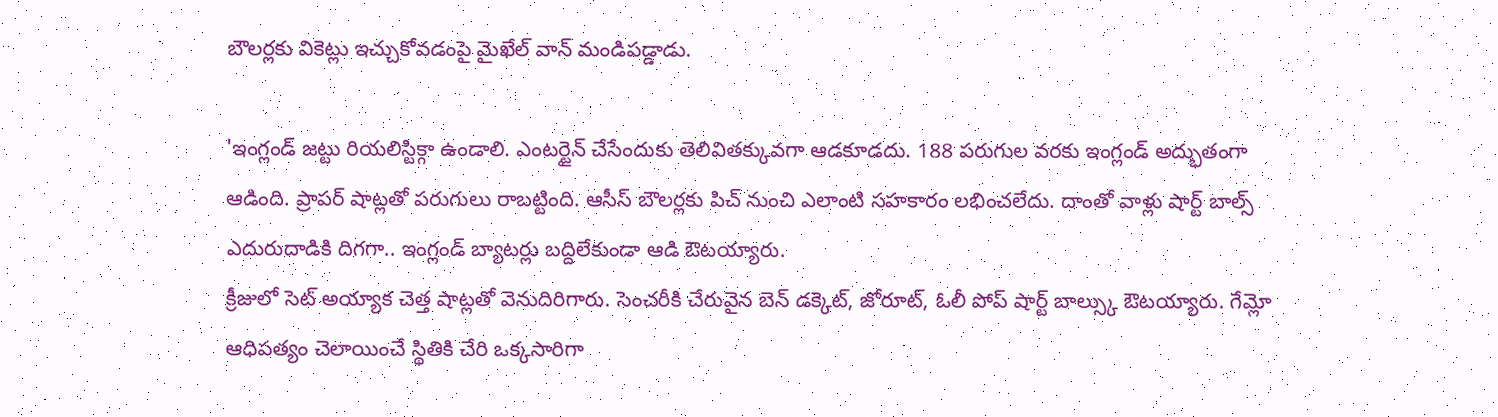బౌలర్లకు వికెట్లు ఇచ్చుకోవడంపై మైఖేల్ వాన్ మండిపడ్డాడు.

'ఇంగ్లండ్ జట్టు రియలిస్టిక్గా ఉండాలి. ఎంటర్టైన్ చేసేందుకు తెలివితక్కువగా ఆడకూడదు. 188 పరుగుల వరకు ఇంగ్లండ్ అద్భుతంగా ఆడింది. ప్రాపర్ షాట్లతో పరుగులు రాబట్టింది. ఆసీస్ బౌలర్లకు పిచ్ నుంచి ఎలాంటి సహకారం లభించలేదు. దాంతో వాళ్లు షార్ట్ బాల్స్ ఎదురుదాడికి దిగగా.. ఇంగ్లండ్ బ్యాటర్లు బద్దిలేకుండా ఆడి ఔటయ్యారు.
క్రీజులో సెట్ అయ్యాక చెత్త షాట్లతో వెనుదిరిగారు. సెంచరీకి చేరువైన బెన్ డక్కెట్, జోరూట్, ఓలీ పోప్ షార్ట్ బాల్స్కు ఔటయ్యారు. గేమ్లో ఆధిపత్యం చెలాయించే స్థితికి చేరి ఒక్కసారిగా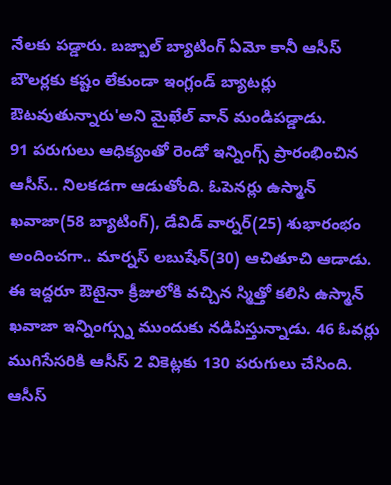నేలకు పడ్డారు. బజ్బాల్ బ్యాటింగ్ ఏమో కానీ ఆసీస్ బౌలర్లకు కష్టం లేకుండా ఇంగ్లండ్ బ్యాటర్లు ఔటవుతున్నారు'అని మైఖేల్ వాన్ మండిపడ్డాడు.
91 పరుగులు ఆధిక్యంతో రెండో ఇన్నింగ్స్ ప్రారంభించిన ఆసీస్.. నిలకడగా ఆడుతోంది. ఓపెనర్లు ఉస్మాన్ ఖవాజా(58 బ్యాటింగ్), డేవిడ్ వార్నర్(25) శుభారంభం అందించగా.. మార్నస్ లబుషేన్(30) ఆచితూచి ఆడాడు. ఈ ఇద్దరూ ఔటైనా క్రీజులోకి వచ్చిన స్మిత్తో కలిసి ఉస్మాన్ ఖవాజా ఇన్నింగ్స్ను ముందుకు నడిపిస్తున్నాడు. 46 ఓవర్లు ముగిసేసరికి ఆసీస్ 2 వికెట్లకు 130 పరుగులు చేసింది.
ఆసీస్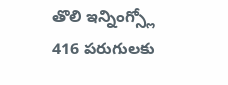తొలి ఇన్నింగ్స్లో 416 పరుగులకు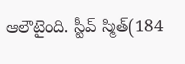ఆలౌటైంది. స్టీవ్ స్మిత్(184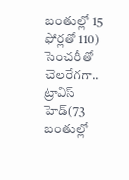బంతుల్లో 15 ఫోర్లతో 110) సెంచరీతో చెలరేగగా.. ట్రావిస్ హెడ్(73 బంతుల్లో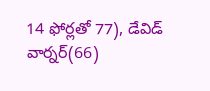14 ఫోర్లతో 77), డేవిడ్ వార్నర్(66)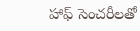హాఫ్ సెంచరీలతో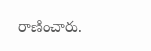రాణించారు.